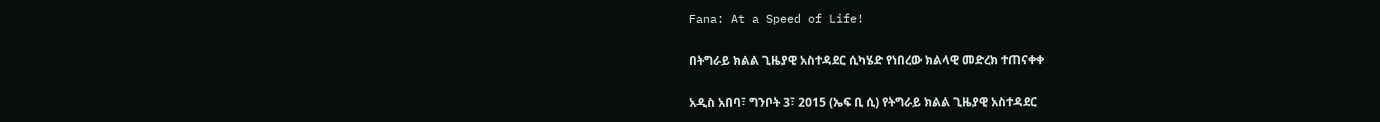Fana: At a Speed of Life!

በትግራይ ክልል ጊዜያዊ አስተዳደር ሲካሄድ የነበረው ክልላዊ መድረክ ተጠናቀቀ

አዲስ አበባ፣ ግንቦት 3፣ 2015 (ኤፍ ቢ ሲ) የትግራይ ክልል ጊዜያዊ አስተዳደር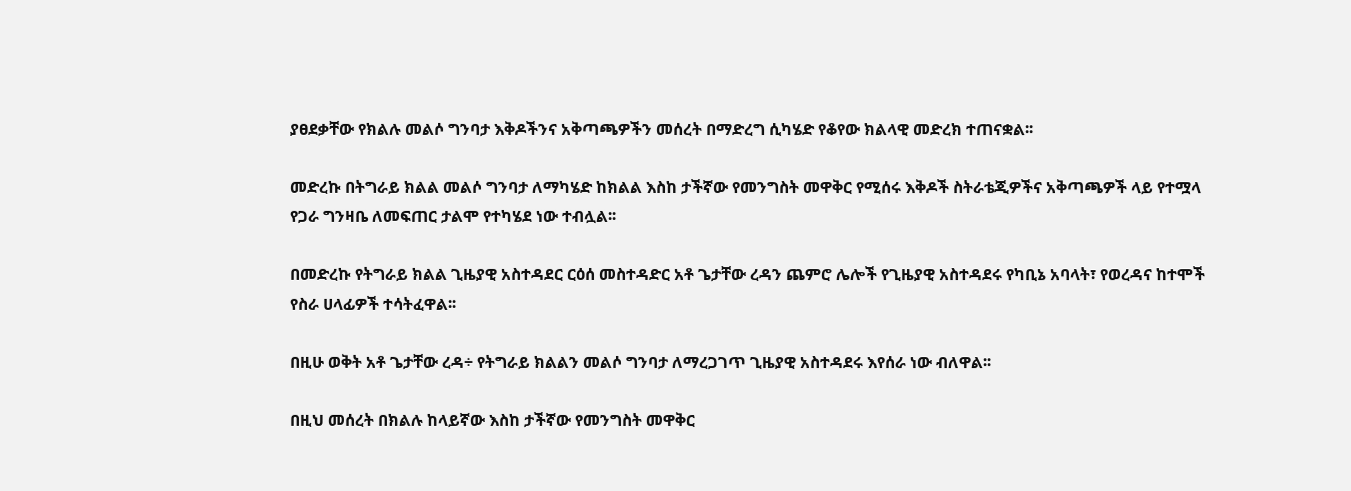ያፀደቃቸው የክልሉ መልሶ ግንባታ እቅዶችንና አቅጣጫዎችን መሰረት በማድረግ ሲካሄድ የቆየው ክልላዊ መድረክ ተጠናቋል፡፡

መድረኩ በትግራይ ክልል መልሶ ግንባታ ለማካሄድ ከክልል እስከ ታችኛው የመንግስት መዋቅር የሚሰሩ እቅዶች ስትራቴጂዎችና አቅጣጫዎች ላይ የተሟላ የጋራ ግንዛቤ ለመፍጠር ታልሞ የተካሄደ ነው ተብሏል፡፡

በመድረኩ የትግራይ ክልል ጊዜያዊ አስተዳደር ርዕሰ መስተዳድር አቶ ጌታቸው ረዳን ጨምሮ ሌሎች የጊዜያዊ አስተዳደሩ የካቢኔ አባላት፣ የወረዳና ከተሞች የስራ ሀላፊዎች ተሳትፈዋል፡፡

በዚሁ ወቅት አቶ ጌታቸው ረዳ÷ የትግራይ ክልልን መልሶ ግንባታ ለማረጋገጥ ጊዜያዊ አስተዳደሩ እየሰራ ነው ብለዋል፡፡

በዚህ መሰረት በክልሉ ከላይኛው እስከ ታችኛው የመንግስት መዋቅር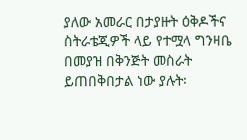ያለው አመራር በታያዙት ዕቅዶችና ስትራቴጂዎች ላይ የተሟላ ግንዛቤ በመያዝ በቅንጅት መስራት ይጠበቅበታል ነው ያሉት፡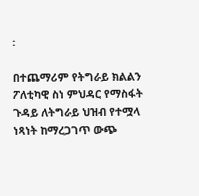፡

በተጨማሪም የትግራይ ክልልን ፖለቲካዊ ስነ ምህዳር የማስፋት ጉዳይ ለትግራይ ህዝብ የተሟላ ነጻነት ከማረጋገጥ ውጭ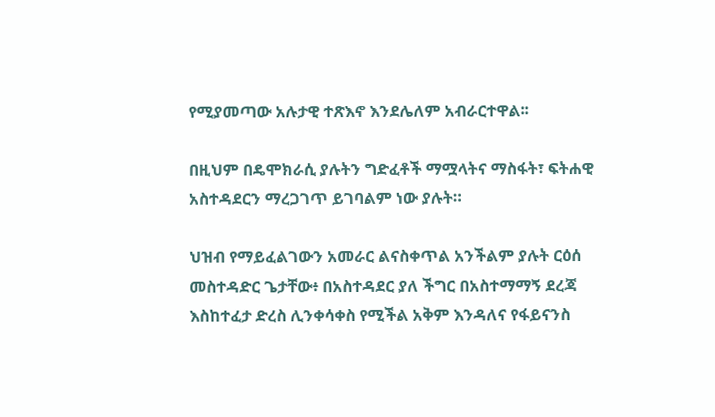የሚያመጣው አሉታዊ ተጽእኖ እንደሌለም አብራርተዋል፡፡

በዚህም በዴሞክራሲ ያሉትን ግድፈቶች ማሟላትና ማስፋት፣ ፍትሐዊ አስተዳደርን ማረጋገጥ ይገባልም ነው ያሉት።

ህዝብ የማይፈልገውን አመራር ልናስቀጥል አንችልም ያሉት ርዕሰ መስተዳድር ጌታቸው፥ በአስተዳደር ያለ ችግር በአስተማማኝ ደረጃ እስከተፈታ ድረስ ሊንቀሳቀስ የሚችል አቅም እንዳለና የፋይናንስ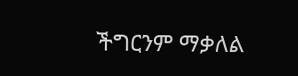ችግርንም ማቃለል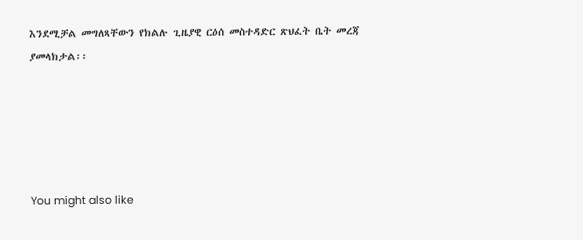እንደሚቻል መግለጻቸውን የክልሉ ጊዜያዊ ርዕሰ መስተዳድር ጽህፈት ቤት መረጃ ያመላክታል፡፡





You might also like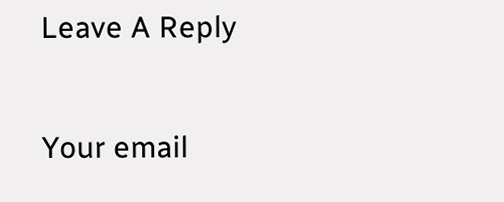Leave A Reply

Your email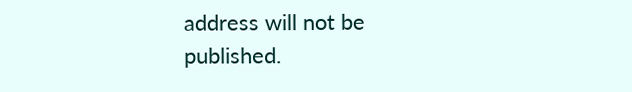address will not be published.